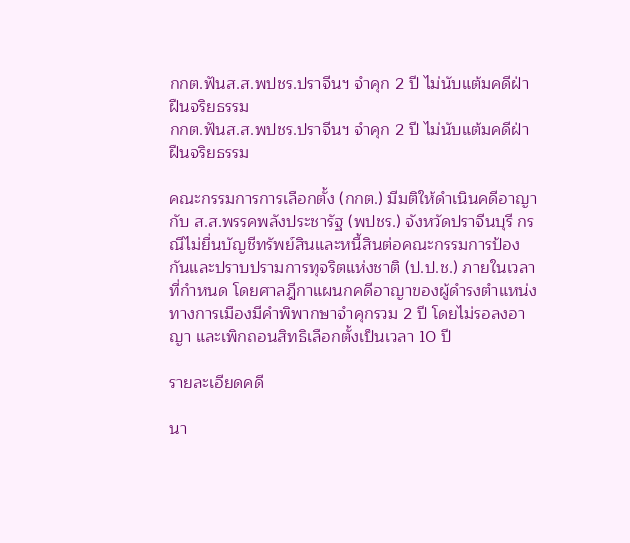กกต.ฟันส.ส.พปชร.ปราจีนฯ จำคุก 2 ปี ไม่นับแต้มคดีฝ่าฝืนจริยธรรม
กกต.ฟันส.ส.พปชร.ปราจีนฯ จำคุก 2 ปี ไม่นับแต้มคดีฝ่าฝืนจริยธรรม

คณะกรรมการการเลือกตั้ง (กกต.) มีมติให้ดำเนินคดีอาญากับ ส.ส.พรรคพลังประชารัฐ (พปชร.) จังหวัดปราจีนบุรี กรณีไม่ยื่นบัญชีทรัพย์สินและหนี้สินต่อคณะกรรมการป้องกันและปราบปรามการทุจริตแห่งชาติ (ป.ป.ช.) ภายในเวลาที่กำหนด โดยศาลฎีกาแผนกคดีอาญาของผู้ดำรงตำแหน่งทางการเมืองมีคำพิพากษาจำคุกรวม 2 ปี โดยไม่รอลงอาญา และเพิกถอนสิทธิเลือกตั้งเป็นเวลา 10 ปี

รายละเอียดคดี

นา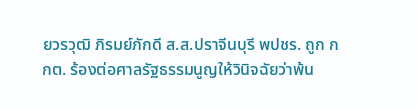ยวรวุฒิ ภิรมย์ภักดี ส.ส.ปราจีนบุรี พปชร. ถูก กกต. ร้องต่อศาลรัฐธรรมนูญให้วินิจฉัยว่าพ้น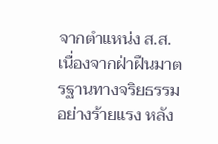จากตำแหน่ง ส.ส. เนื่องจากฝ่าฝืนมาตรฐานทางจริยธรรมอย่างร้ายแรง หลัง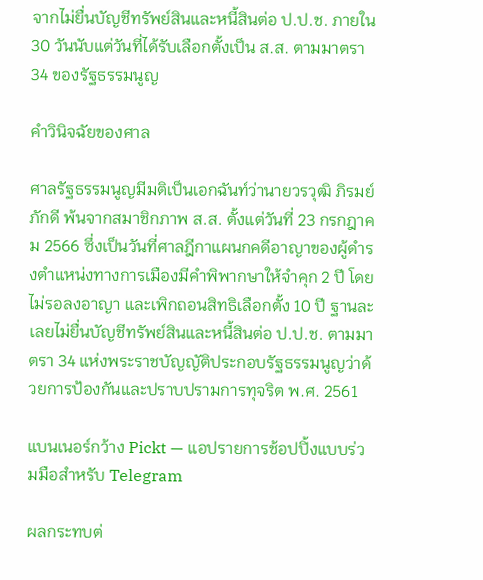จากไม่ยื่นบัญชีทรัพย์สินและหนี้สินต่อ ป.ป.ช. ภายใน 30 วันนับแต่วันที่ได้รับเลือกตั้งเป็น ส.ส. ตามมาตรา 34 ของรัฐธรรมนูญ

คำวินิจฉัยของศาล

ศาลรัฐธรรมนูญมีมติเป็นเอกฉันท์ว่านายวรวุฒิ ภิรมย์ภักดี พ้นจากสมาชิกภาพ ส.ส. ตั้งแต่วันที่ 23 กรกฎาคม 2566 ซึ่งเป็นวันที่ศาลฎีกาแผนกคดีอาญาของผู้ดำรงตำแหน่งทางการเมืองมีคำพิพากษาให้จำคุก 2 ปี โดยไม่รอลงอาญา และเพิกถอนสิทธิเลือกตั้ง 10 ปี ฐานละเลยไม่ยื่นบัญชีทรัพย์สินและหนี้สินต่อ ป.ป.ช. ตามมาตรา 34 แห่งพระราชบัญญัติประกอบรัฐธรรมนูญว่าด้วยการป้องกันและปราบปรามการทุจริต พ.ศ. 2561

แบนเนอร์กว้าง Pickt — แอปรายการช้อปปิ้งแบบร่วมมือสำหรับ Telegram

ผลกระทบต่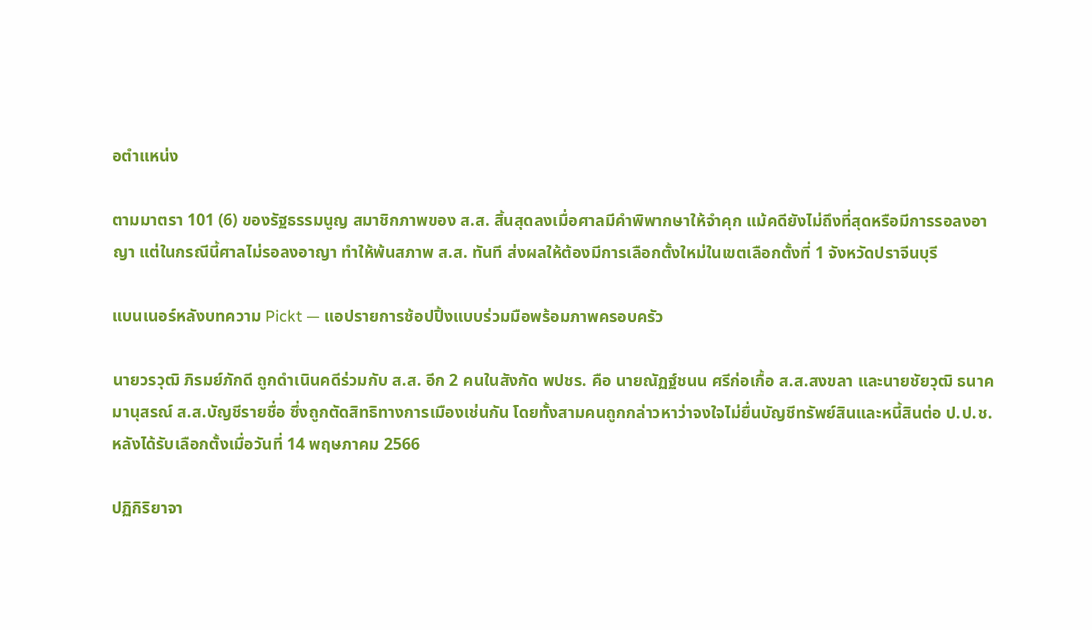อตำแหน่ง

ตามมาตรา 101 (6) ของรัฐธรรมนูญ สมาชิกภาพของ ส.ส. สิ้นสุดลงเมื่อศาลมีคำพิพากษาให้จำคุก แม้คดียังไม่ถึงที่สุดหรือมีการรอลงอาญา แต่ในกรณีนี้ศาลไม่รอลงอาญา ทำให้พ้นสภาพ ส.ส. ทันที ส่งผลให้ต้องมีการเลือกตั้งใหม่ในเขตเลือกตั้งที่ 1 จังหวัดปราจีนบุรี

แบนเนอร์หลังบทความ Pickt — แอปรายการช้อปปิ้งแบบร่วมมือพร้อมภาพครอบครัว

นายวรวุฒิ ภิรมย์ภักดี ถูกดำเนินคดีร่วมกับ ส.ส. อีก 2 คนในสังกัด พปชร. คือ นายณัฏฐ์ชนน ศรีก่อเกื้อ ส.ส.สงขลา และนายชัยวุฒิ ธนาคมานุสรณ์ ส.ส.บัญชีรายชื่อ ซึ่งถูกตัดสิทธิทางการเมืองเช่นกัน โดยทั้งสามคนถูกกล่าวหาว่าจงใจไม่ยื่นบัญชีทรัพย์สินและหนี้สินต่อ ป.ป.ช. หลังได้รับเลือกตั้งเมื่อวันที่ 14 พฤษภาคม 2566

ปฏิกิริยาจา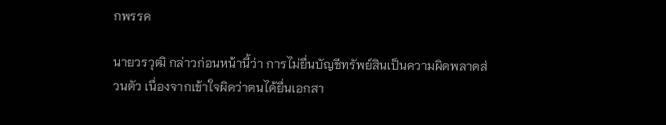กพรรค

นายวรวุฒิ กล่าวก่อนหน้านี้ว่า การไม่ยื่นบัญชีทรัพย์สินเป็นความผิดพลาดส่วนตัว เนื่องจากเข้าใจผิดว่าตนได้ยื่นเอกสา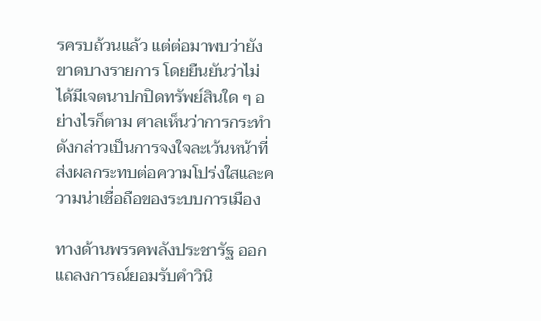รครบถ้วนแล้ว แต่ต่อมาพบว่ายังขาดบางรายการ โดยยืนยันว่าไม่ได้มีเจตนาปกปิดทรัพย์สินใด ๆ อย่างไรก็ตาม ศาลเห็นว่าการกระทำดังกล่าวเป็นการจงใจละเว้นหน้าที่ ส่งผลกระทบต่อความโปร่งใสและความน่าเชื่อถือของระบบการเมือง

ทางด้านพรรคพลังประชารัฐ ออกแถลงการณ์ยอมรับคำวินิ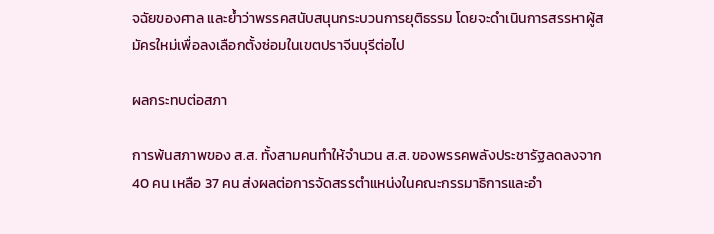จฉัยของศาล และย้ำว่าพรรคสนับสนุนกระบวนการยุติธรรม โดยจะดำเนินการสรรหาผู้สมัครใหม่เพื่อลงเลือกตั้งซ่อมในเขตปราจีนบุรีต่อไป

ผลกระทบต่อสภา

การพ้นสภาพของ ส.ส. ทั้งสามคนทำให้จำนวน ส.ส. ของพรรคพลังประชารัฐลดลงจาก 40 คน เหลือ 37 คน ส่งผลต่อการจัดสรรตำแหน่งในคณะกรรมาธิการและอำ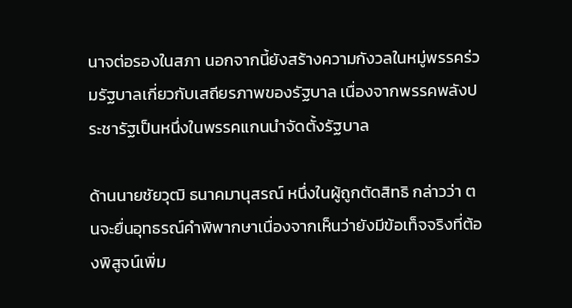นาจต่อรองในสภา นอกจากนี้ยังสร้างความกังวลในหมู่พรรคร่วมรัฐบาลเกี่ยวกับเสถียรภาพของรัฐบาล เนื่องจากพรรคพลังประชารัฐเป็นหนึ่งในพรรคแกนนำจัดตั้งรัฐบาล

ด้านนายชัยวุฒิ ธนาคมานุสรณ์ หนึ่งในผู้ถูกตัดสิทธิ กล่าวว่า ตนจะยื่นอุทธรณ์คำพิพากษาเนื่องจากเห็นว่ายังมีข้อเท็จจริงที่ต้องพิสูจน์เพิ่ม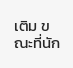เติม ขณะที่นัก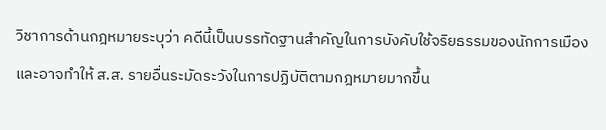วิชาการด้านกฎหมายระบุว่า คดีนี้เป็นบรรทัดฐานสำคัญในการบังคับใช้จริยธรรมของนักการเมือง และอาจทำให้ ส.ส. รายอื่นระมัดระวังในการปฏิบัติตามกฎหมายมากขึ้น